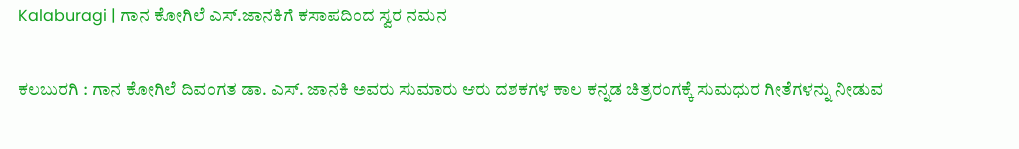Kalaburagi | ಗಾನ ಕೋಗಿಲೆ ಎಸ್.ಜಾನಕಿಗೆ ಕಸಾಪದಿಂದ ಸ್ವರ ನಮನ

ಕಲಬುರಗಿ : ಗಾನ ಕೋಗಿಲೆ ದಿವಂಗತ ಡಾ. ಎಸ್. ಜಾನಕಿ ಅವರು ಸುಮಾರು ಆರು ದಶಕಗಳ ಕಾಲ ಕನ್ನಡ ಚಿತ್ರರಂಗಕ್ಕೆ ಸುಮಧುರ ಗೀತೆಗಳನ್ನು ನೀಡುವ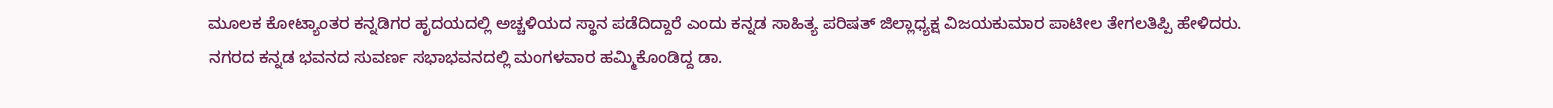ಮೂಲಕ ಕೋಟ್ಯಾಂತರ ಕನ್ನಡಿಗರ ಹೃದಯದಲ್ಲಿ ಅಚ್ಚಳಿಯದ ಸ್ಥಾನ ಪಡೆದಿದ್ದಾರೆ ಎಂದು ಕನ್ನಡ ಸಾಹಿತ್ಯ ಪರಿಷತ್ ಜಿಲ್ಲಾಧ್ಯಕ್ಷ ವಿಜಯಕುಮಾರ ಪಾಟೀಲ ತೇಗಲತಿಪ್ಪಿ ಹೇಳಿದರು.
ನಗರದ ಕನ್ನಡ ಭವನದ ಸುವರ್ಣ ಸಭಾಭವನದಲ್ಲಿ ಮಂಗಳವಾರ ಹಮ್ಮಿಕೊಂಡಿದ್ದ ಡಾ.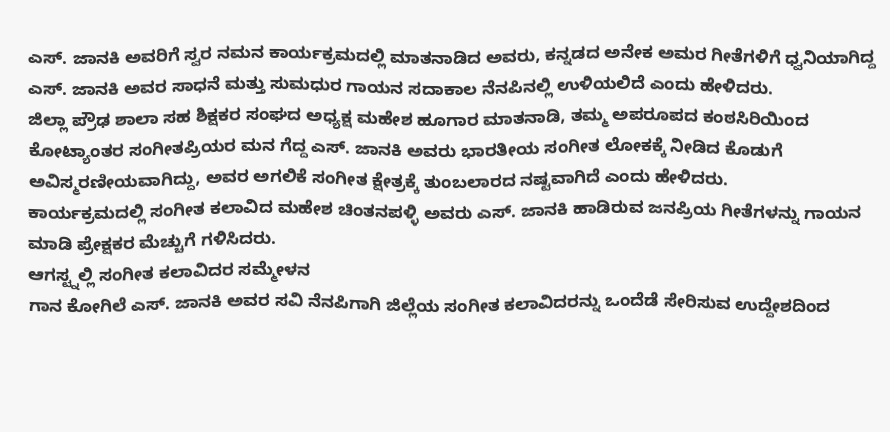ಎಸ್. ಜಾನಕಿ ಅವರಿಗೆ ಸ್ವರ ನಮನ ಕಾರ್ಯಕ್ರಮದಲ್ಲಿ ಮಾತನಾಡಿದ ಅವರು, ಕನ್ನಡದ ಅನೇಕ ಅಮರ ಗೀತೆಗಳಿಗೆ ಧ್ವನಿಯಾಗಿದ್ದ ಎಸ್. ಜಾನಕಿ ಅವರ ಸಾಧನೆ ಮತ್ತು ಸುಮಧುರ ಗಾಯನ ಸದಾಕಾಲ ನೆನಪಿನಲ್ಲಿ ಉಳಿಯಲಿದೆ ಎಂದು ಹೇಳಿದರು.
ಜಿಲ್ಲಾ ಪ್ರೌಢ ಶಾಲಾ ಸಹ ಶಿಕ್ಷಕರ ಸಂಘದ ಅಧ್ಯಕ್ಷ ಮಹೇಶ ಹೂಗಾರ ಮಾತನಾಡಿ, ತಮ್ಮ ಅಪರೂಪದ ಕಂಠಸಿರಿಯಿಂದ ಕೋಟ್ಯಾಂತರ ಸಂಗೀತಪ್ರಿಯರ ಮನ ಗೆದ್ದ ಎಸ್. ಜಾನಕಿ ಅವರು ಭಾರತೀಯ ಸಂಗೀತ ಲೋಕಕ್ಕೆ ನೀಡಿದ ಕೊಡುಗೆ ಅವಿಸ್ಮರಣೀಯವಾಗಿದ್ದು, ಅವರ ಅಗಲಿಕೆ ಸಂಗೀತ ಕ್ಷೇತ್ರಕ್ಕೆ ತುಂಬಲಾರದ ನಷ್ಟವಾಗಿದೆ ಎಂದು ಹೇಳಿದರು.
ಕಾರ್ಯಕ್ರಮದಲ್ಲಿ ಸಂಗೀತ ಕಲಾವಿದ ಮಹೇಶ ಚಿಂತನಪಳ್ಳಿ ಅವರು ಎಸ್. ಜಾನಕಿ ಹಾಡಿರುವ ಜನಪ್ರಿಯ ಗೀತೆಗಳನ್ನು ಗಾಯನ ಮಾಡಿ ಪ್ರೇಕ್ಷಕರ ಮೆಚ್ಚುಗೆ ಗಳಿಸಿದರು.
ಆಗಸ್ಟ್ನಲ್ಲಿ ಸಂಗೀತ ಕಲಾವಿದರ ಸಮ್ಮೇಳನ
ಗಾನ ಕೋಗಿಲೆ ಎಸ್. ಜಾನಕಿ ಅವರ ಸವಿ ನೆನಪಿಗಾಗಿ ಜಿಲ್ಲೆಯ ಸಂಗೀತ ಕಲಾವಿದರನ್ನು ಒಂದೆಡೆ ಸೇರಿಸುವ ಉದ್ದೇಶದಿಂದ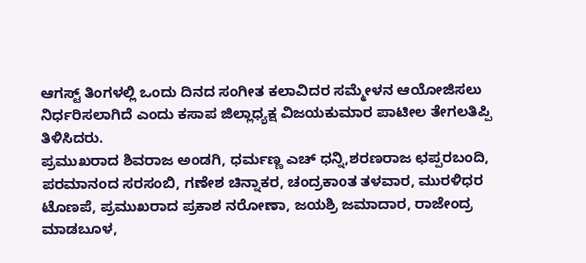ಆಗಸ್ಟ್ ತಿಂಗಳಲ್ಲಿ ಒಂದು ದಿನದ ಸಂಗೀತ ಕಲಾವಿದರ ಸಮ್ಮೇಳನ ಆಯೋಜಿಸಲು ನಿರ್ಧರಿಸಲಾಗಿದೆ ಎಂದು ಕಸಾಪ ಜಿಲ್ಲಾಧ್ಯಕ್ಷ ವಿಜಯಕುಮಾರ ಪಾಟೀಲ ತೇಗಲತಿಪ್ಪಿ ತಿಳಿಸಿದರು.
ಪ್ರಮುಖರಾದ ಶಿವರಾಜ ಅಂಡಗಿ, ಧರ್ಮಣ್ಣ ಎಚ್ ಧನ್ನಿ,ಶರಣರಾಜ ಛಪ್ಪರಬಂದಿ, ಪರಮಾನಂದ ಸರಸಂಬಿ, ಗಣೇಶ ಚಿನ್ನಾಕರ, ಚಂದ್ರಕಾoತ ತಳವಾರ, ಮುರಳಿಧರ ಟೊಣಪೆ, ಪ್ರಮುಖರಾದ ಪ್ರಕಾಶ ನರೋಣಾ, ಜಯಶ್ರಿ ಜಮಾದಾರ, ರಾಜೇಂದ್ರ ಮಾಡಬೂಳ,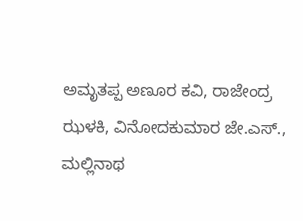ಅಮೃತಪ್ಪ ಅಣೂರ ಕವಿ, ರಾಜೇಂದ್ರ ಝಳಕಿ, ವಿನೋದಕುಮಾರ ಜೇ.ಎಸ್., ಮಲ್ಲಿನಾಥ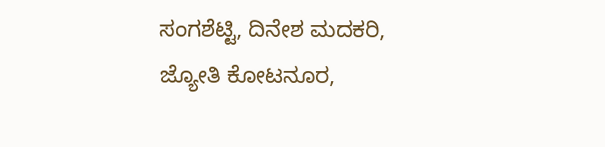ಸಂಗಶೆಟ್ಟಿ, ದಿನೇಶ ಮದಕರಿ, ಜ್ಯೋತಿ ಕೋಟನೂರ,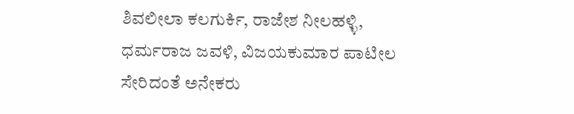ಶಿವಲೀಲಾ ಕಲಗುರ್ಕಿ, ರಾಜೇಶ ನೀಲಹಳ್ಳಿ, ಧರ್ಮರಾಜ ಜವಳಿ, ವಿಜಯಕುಮಾರ ಪಾಟೀಲ ಸೇರಿದಂತೆ ಅನೇಕರು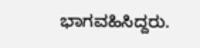ಭಾಗವಹಿಸಿದ್ದರು.